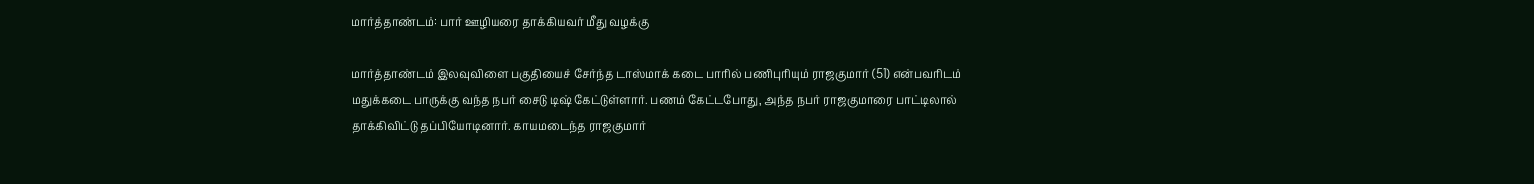மார்த்தாண்டம்: பார் ஊழியரை தாக்கியவர் மீது வழக்கு

மார்த்தாண்டம் இலவுவிளை பகுதியைச் சேர்ந்த டாஸ்மாக் கடை பாரில் பணிபுரியும் ராஜகுமார் (51) என்பவரிடம் மதுக்கடை பாருக்கு வந்த நபர் சைடு டிஷ் கேட்டுள்ளார். பணம் கேட்டபோது, அந்த நபர் ராஜகுமாரை பாட்டிலால் தாக்கிவிட்டு தப்பியோடினார். காயமடைந்த ராஜகுமார்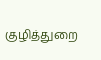குழித்துறை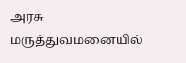அரசு மருத்துவமனையில்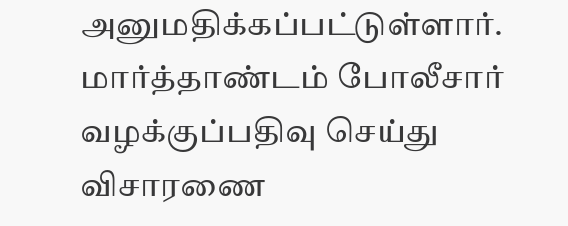அனுமதிக்கப்பட்டுள்ளார். மார்த்தாண்டம் போலீசார் வழக்குப்பதிவு செய்து விசாரணை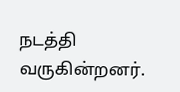நடத்தி வருகின்றனர்.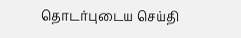தொடர்புடைய செய்தி